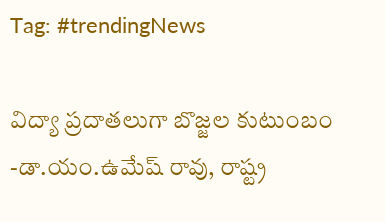Tag: #trendingNews

విద్యా ప్రదాతలుగా బొజ్జల కుటుంబం -డా.యం.ఉమేష్ రావు, రాష్ట్ర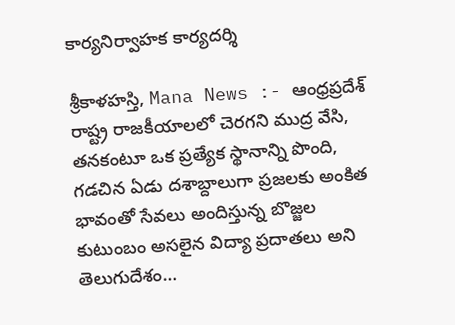కార్యనిర్వాహక కార్యదర్శి

శ్రీకాళహస్తి, Mana News :- ఆంధ్రప్రదేశ్ రాష్ట్ర రాజకీయాలలో చెరగని ముద్ర వేసి, తనకంటూ ఒక ప్రత్యేక స్థానాన్ని పొంది, గడచిన ఏడు దశాబ్దాలుగా ప్రజలకు అంకిత భావంతో సేవలు అందిస్తున్న బొజ్జల కుటుంబం అసలైన విద్యా ప్రదాతలు అని తెలుగుదేశం…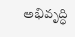అభివృద్ధి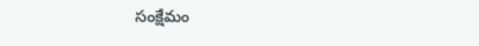సంక్షేమం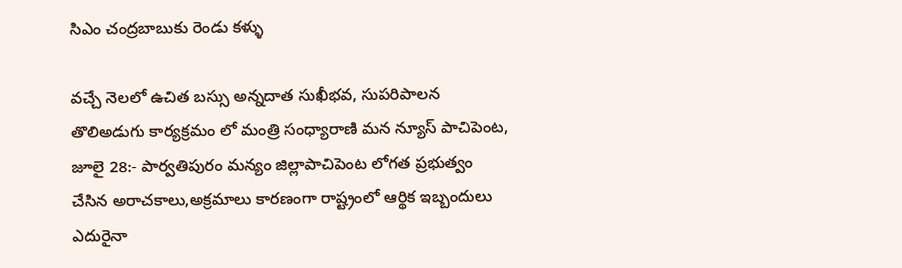సిఎం చంద్రబాబుకు రెండు కళ్ళు

వచ్చే నెలలో ఉచిత బస్సు అన్నదాత సుఖీభవ, సుపరిపాలన తొలిఅడుగు కార్యక్రమం లో మంత్రి సంధ్యారాణి మన న్యూస్ పాచిపెంట, జూలై 28:- పార్వతిపురం మన్యం జిల్లాపాచిపెంట లోగత ప్రభుత్వం చేసిన అరాచకాలు,అక్రమాలు కారణంగా రాష్ట్రంలో ఆర్థిక ఇబ్బందులు ఎదురైనా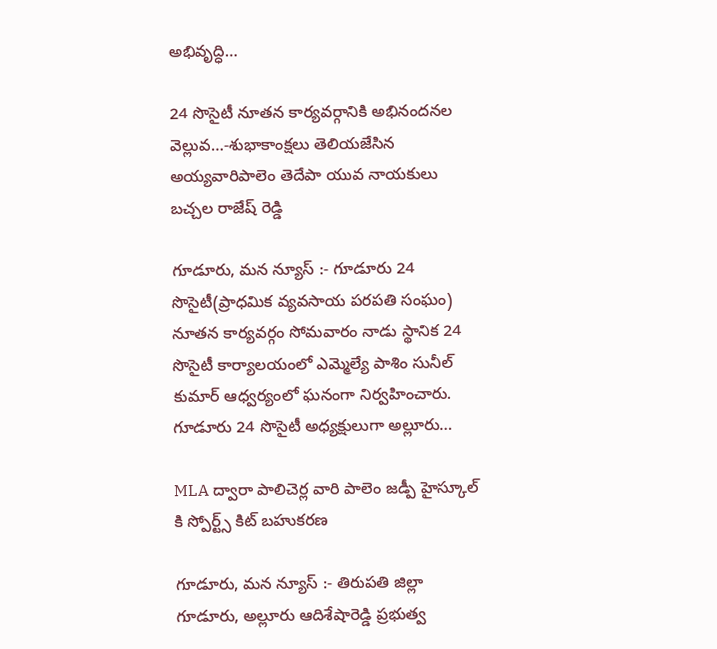అభివృద్ధి…

24 సొసైటీ నూతన కార్యవర్గానికి అభినందనల వెల్లువ…-శుభాకాంక్షలు తెలియజేసిన అయ్యవారిపాలెం తెదేపా యువ నాయకులు బచ్చల రాజేష్ రెడ్డి

గూడూరు, మన న్యూస్ :- గూడూరు 24 సొసైటీ(ప్రాధమిక వ్యవసాయ పరపతి సంఘం) నూతన కార్యవర్గం సోమవారం నాడు స్థానిక 24 సొసైటీ కార్యాలయంలో ఎమ్మెల్యే పాశిం సునీల్ కుమార్ ఆధ్వర్యంలో ఘనంగా నిర్వహించారు. గూడూరు 24 సొసైటీ అధ్యక్షులుగా అల్లూరు…

MLA ద్వారా పాలిచెర్ల వారి పాలెం జడ్పీ హైస్కూల్ కి స్పోర్ట్స్ కిట్ బహుకరణ

గూడూరు, మన న్యూస్ :- తిరుపతి జిల్లా గూడూరు, అల్లూరు ఆదిశేషారెడ్డి ప్రభుత్వ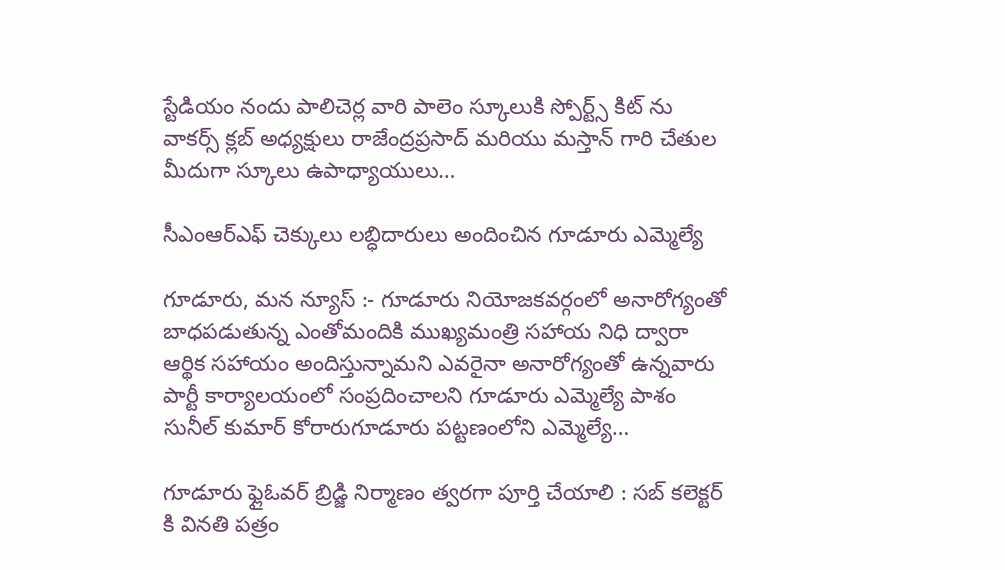స్టేడియం నందు పాలిచెర్ల వారి పాలెం స్కూలుకి స్పోర్ట్స్ కిట్ ను వాకర్స్ క్లబ్ అధ్యక్షులు రాజేంద్రప్రసాద్ మరియు మస్తాన్ గారి చేతుల మీదుగా స్కూలు ఉపాధ్యాయులు…

సీఎంఆర్ఎఫ్ చెక్కులు లబ్ధిదారులు అందించిన గూడూరు ఎమ్మెల్యే

గూడూరు, మన న్యూస్ :- గూడూరు నియోజకవర్గంలో అనారోగ్యంతో బాధపడుతున్న ఎంతోమందికి ముఖ్యమంత్రి సహాయ నిధి ద్వారా ఆర్థిక సహాయం అందిస్తున్నామని ఎవరైనా అనారోగ్యంతో ఉన్నవారు పార్టీ కార్యాలయంలో సంప్రదించాలని గూడూరు ఎమ్మెల్యే పాశం సునీల్ కుమార్ కోరారుగూడూరు పట్టణంలోని ఎమ్మెల్యే…

గూడూరు ఫ్లైఓవర్ బ్రిడ్జి నిర్మాణం త్వరగా పూర్తి చేయాలి : సబ్ కలెక్టర్ కి వినతి పత్రం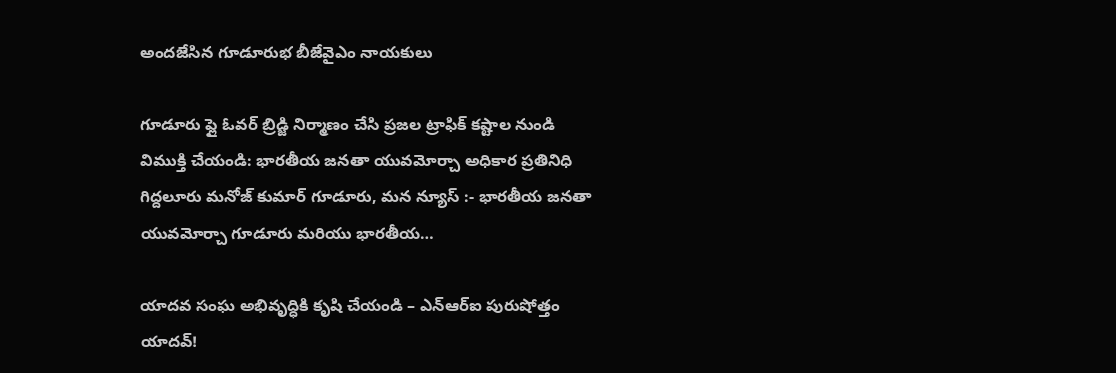అందజేసిన గూడూరుభ బీజేవైఎం నాయకులు

గూడూరు ఫ్లై ఓవర్ బ్రిడ్జి నిర్మాణం చేసి ప్రజల ట్రాఫిక్ కష్టాల నుండి విముక్తి చేయండి: భారతీయ జనతా యువమోర్చా అధికార ప్రతినిధి గిద్దలూరు మనోజ్ కుమార్ గూడూరు, మన న్యూస్ :- భారతీయ జనతా యువమోర్చా గూడూరు మరియు భారతీయ…

యాదవ సంఘ అభివృద్ధికి కృషి చేయండి – ఎన్ఆర్ఐ పురుషోత్తం యాదవ్!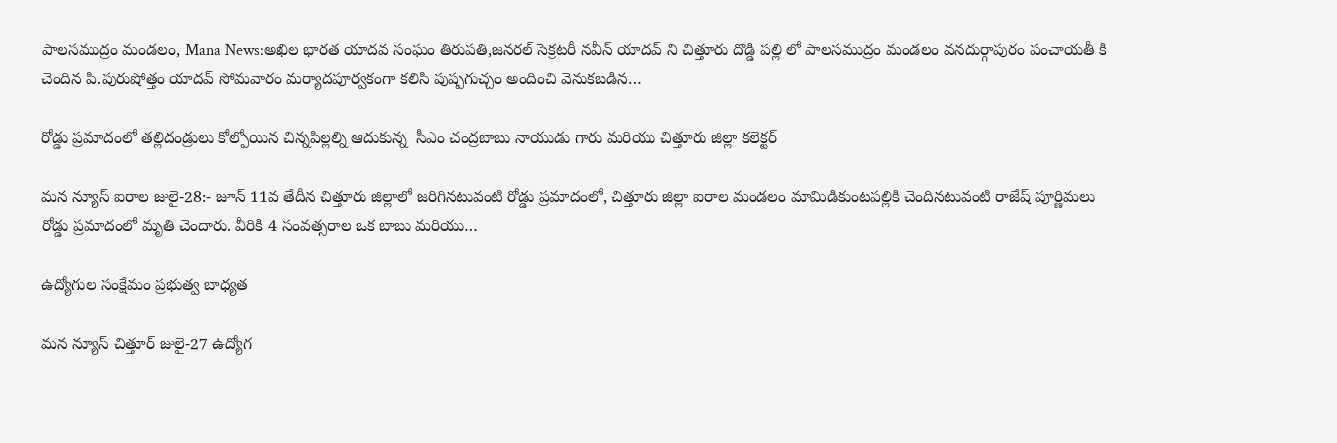పాలసముద్రం మండలం, Mana News:అఖిల భారత యాదవ సంఘం తిరుపతి,జనరల్ సెక్రటరీ నవీన్ యాదవ్ ని చిత్తూరు దొడ్డి పల్లి లో పాలసముద్రం మండలం వనదుర్గాపురం పంచాయతీ కి చెందిన పి.పురుషోత్తం యాదవ్ సోమవారం మర్యాదపూర్వకంగా కలిసి పుష్పగుచ్చం అందించి వెనుకబడిన…

రోడ్డు ప్రమాదంలో తల్లిదండ్రులు కోల్పోయిన చిన్నపిల్లల్ని ఆదుకున్న  సీఎం చంద్రబాబు నాయుడు గారు మరియు చిత్తూరు జిల్లా కలెక్టర్

మన న్యూస్ ఐరాల జులై-28:- జూన్ 11వ తేదీన చిత్తూరు జిల్లాలో జరిగినటువంటి రోడ్డు ప్రమాదంలో, చిత్తూరు జిల్లా ఐరాల మండలం మామిడికుంటపల్లికి చెందినటువంటి రాజేష్ పూర్ణిమలు రోడ్డు ప్రమాదంలో మృతి చెందారు. వీరికి 4 సంవత్సరాల ఒక బాబు మరియు…

ఉద్యోగుల సంక్షేమం ప్రభుత్వ బాధ్యత

మన న్యూస్ చిత్తూర్ జులై-27 ఉద్యోగ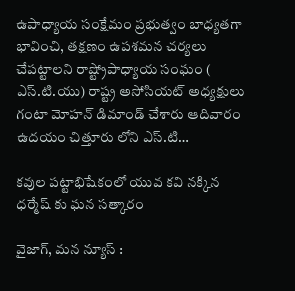ఉపాధ్యాయ సంక్షేమం ప్రభుత్వం బాధ్యతగా భావించి, తక్షణం ఉపశమన చర్యలు చేపట్టాలని రాష్ట్రోపాధ్యాయ సంఘం ( ఎస్.టి.యు) రాష్ట్ర అసోసియట్ అధ్యక్షులు గంటా మోహన్ డిమాండ్ చేశారు ఆదివారం ఉదయం చిత్తూరు లోని ఎస్.టి…

కవుల పట్టాభిషేకంలో యువ కవి నక్కిన ధర్మేష్ కు ఘన సత్కారం

వైజాగ్, మన న్యూస్ :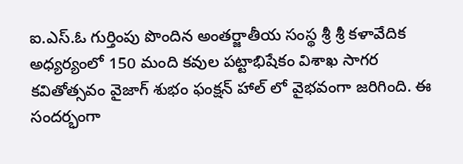ఐ.ఎస్.ఓ గుర్తింపు పొందిన అంతర్జాతీయ సంస్థ శ్రీ శ్రీ కళావేదిక అధ్యర్యంలో 150 మంది కవుల పట్టాభిషేకం విశాఖ సాగర కవితోత్సవం వైజాగ్ శుభం ఫంక్షన్ హాల్ లో వైభవంగా జరిగింది. ఈ సందర్భంగా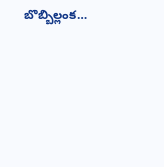బొబ్బిల్లంక…